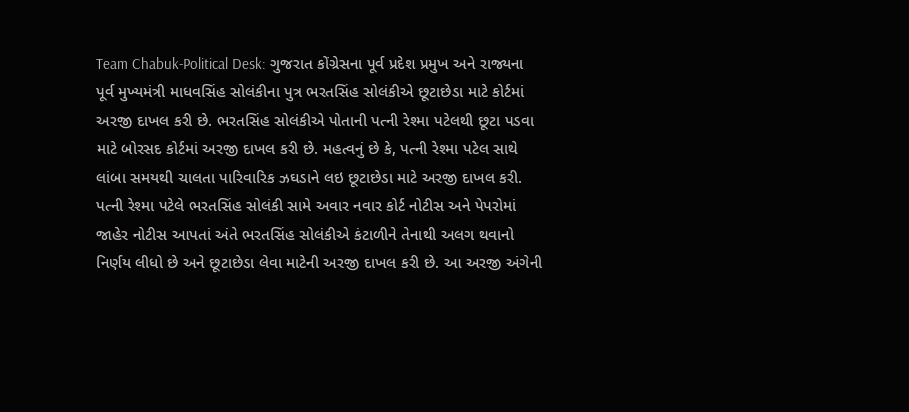Team Chabuk-Political Desk: ગુજરાત કોંગ્રેસના પૂર્વ પ્રદેશ પ્રમુખ અને રાજ્યના પૂર્વ મુખ્યમંત્રી માધવસિંહ સોલંકીના પુત્ર ભરતસિંહ સોલંકીએ છૂટાછેડા માટે કોર્ટમાં અરજી દાખલ કરી છે. ભરતસિંહ સોલંકીએ પોતાની પત્ની રેશ્મા પટેલથી છૂટા પડવા માટે બોરસદ કોર્ટમાં અરજી દાખલ કરી છે. મહત્વનું છે કે, પત્ની રેશ્મા પટેલ સાથે લાંબા સમયથી ચાલતા પારિવારિક ઝઘડાને લઇ છૂટાછેડા માટે અરજી દાખલ કરી. પત્ની રેશ્મા પટેલે ભરતસિંહ સોલંકી સામે અવાર નવાર કોર્ટ નોટીસ અને પેપરોમાં જાહેર નોટીસ આપતાં અંતે ભરતસિંહ સોલંકીએ કંટાળીને તેનાથી અલગ થવાનો નિર્ણય લીધો છે અને છૂટાછેડા લેવા માટેની અરજી દાખલ કરી છે. આ અરજી અંગેની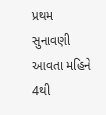પ્રથમ સુનાવણી આવતા મહિને 4થી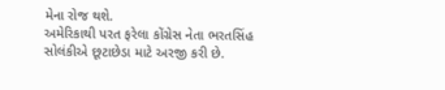મેના રોજ થશે.
અમેરિકાથી પરત ફરેલા કોંગ્રેસ નેતા ભરતસિંહ સોલંકીએ છૂટાછેડા માટે અરજી કરી છે.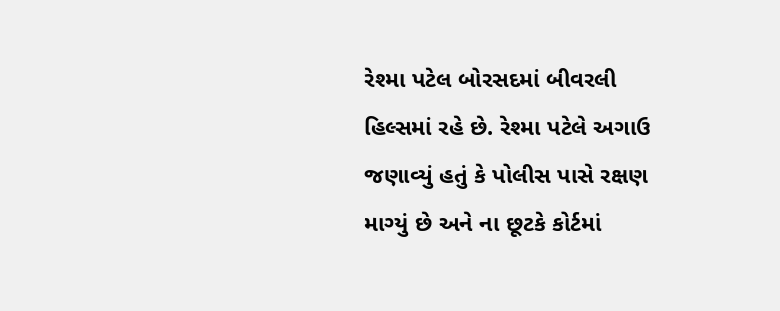રેશ્મા પટેલ બોરસદમાં બીવરલી હિલ્સમાં રહે છે. રેશ્મા પટેલે અગાઉ જણાવ્યું હતું કે પોલીસ પાસે રક્ષણ માગ્યું છે અને ના છૂટકે કોર્ટમાં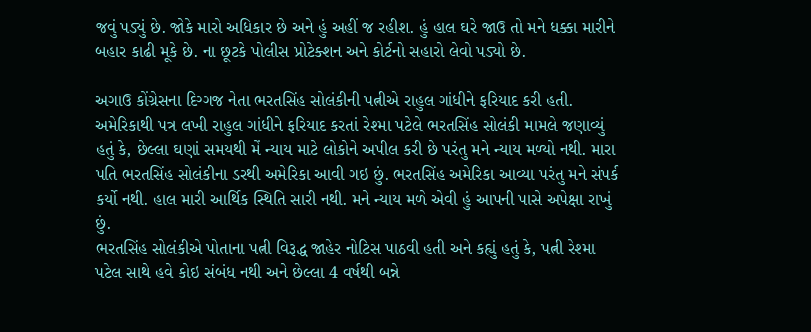જવું પડ્યું છે. જોકે મારો અધિકાર છે અને હું અહીં જ રહીશ. હું હાલ ઘરે જાઉ તો મને ધક્કા મારીને બહાર કાઢી મૂકે છે. ના છૂટકે પોલીસ પ્રોટેક્શન અને કોર્ટનો સહારો લેવો પડ્યો છે.

અગાઉ કોંગ્રેસના દિગ્ગજ નેતા ભરતસિંહ સોલંકીની પત્નીએ રાહુલ ગાંધીને ફરિયાદ કરી હતી. અમેરિકાથી પત્ર લખી રાહુલ ગાંધીને ફરિયાદ કરતાં રેશ્મા પટેલે ભરતસિંહ સોલંકી મામલે જણાવ્યું હતું કે, છેલ્લા ઘણાં સમયથી મેં ન્યાય માટે લોકોને અપીલ કરી છે પરંતુ મને ન્યાય મળ્યો નથી. મારા પતિ ભરતસિંહ સોલંકીના ડરથી અમેરિકા આવી ગઇ છું. ભરતસિંહ અમેરિકા આવ્યા પરંતુ મને સંપર્ક કર્યો નથી. હાલ મારી આર્થિક સ્થિતિ સારી નથી. મને ન્યાય મળે એવી હું આપની પાસે અપેક્ષા રાખું છું.
ભરતસિંહ સોલંકીએ પોતાના પત્ની વિરૂદ્ધ જાહેર નોટિસ પાઠવી હતી અને કહ્યું હતું કે, પત્ની રેશ્મા પટેલ સાથે હવે કોઇ સંબંધ નથી અને છેલ્લા 4 વર્ષથી બન્ને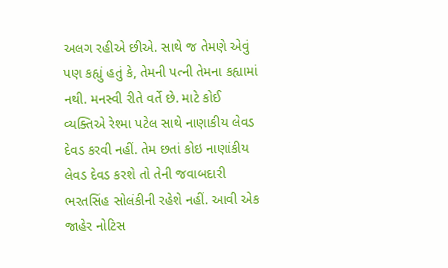અલગ રહીએ છીએ. સાથે જ તેમણે એવું પણ કહ્યું હતું કે, તેમની પત્ની તેમના કહ્યામાં નથી. મનસ્વી રીતે વર્તે છે. માટે કોઈ વ્યક્તિએ રેશ્મા પટેલ સાથે નાણાકીય લેવડ દેવડ કરવી નહીં. તેમ છતાં કોઇ નાણાંકીય લેવડ દેવડ કરશે તો તેની જવાબદારી ભરતસિંહ સોલંકીની રહેશે નહીં. આવી એક જાહેર નોટિસ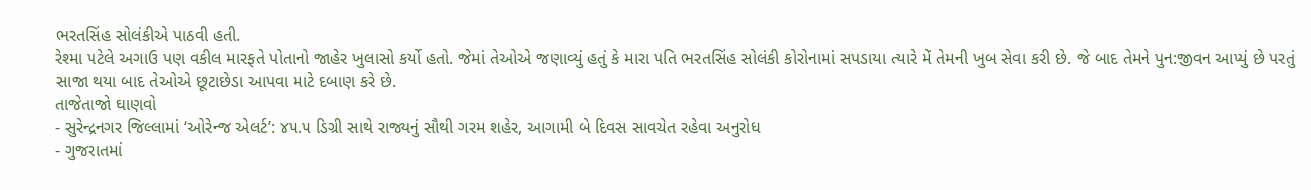ભરતસિંહ સોલંકીએ પાઠવી હતી.
રેશ્મા પટેલે અગાઉ પણ વકીલ મારફતે પોતાનો જાહેર ખુલાસો કર્યો હતો. જેમાં તેઓએ જણાવ્યું હતું કે મારા પતિ ભરતસિંહ સોલંકી કોરોનામાં સપડાયા ત્યારે મેં તેમની ખુબ સેવા કરી છે. જે બાદ તેમને પુન:જીવન આપ્યું છે પરતું સાજા થયા બાદ તેઓએ છૂટાછેડા આપવા માટે દબાણ કરે છે.
તાજેતાજો ઘાણવો
- સુરેન્દ્રનગર જિલ્લામાં ‘ઓરેન્જ એલર્ટ’: ૪૫.૫ ડિગ્રી સાથે રાજ્યનું સૌથી ગરમ શહેર, આગામી બે દિવસ સાવચેત રહેવા અનુરોધ
- ગુજરાતમાં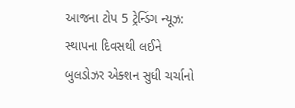આજના ટોપ 5 ટ્રેન્ડિંગ ન્યૂઝ: સ્થાપના દિવસથી લઈને બુલડોઝર એક્શન સુધી ચર્ચાનો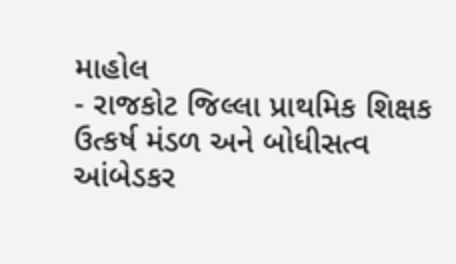માહોલ
- રાજકોટ જિલ્લા પ્રાથમિક શિક્ષક ઉત્કર્ષ મંડળ અને બોધીસત્વ આંબેડકર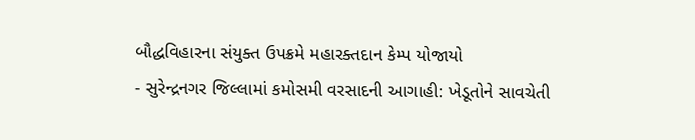બૌદ્ધવિહારના સંયુક્ત ઉપક્રમે મહારક્તદાન કેમ્પ યોજાયો
- સુરેન્દ્રનગર જિલ્લામાં કમોસમી વરસાદની આગાહી: ખેડૂતોને સાવચેતી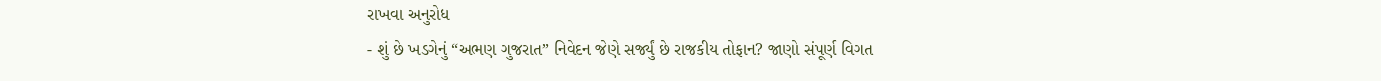રાખવા અનુરોધ
- શું છે ખડગેનું “અભણ ગુજરાત” નિવેદન જેણે સર્જ્યું છે રાજકીય તોફાન? જાણો સંપૂર્ણ વિગત